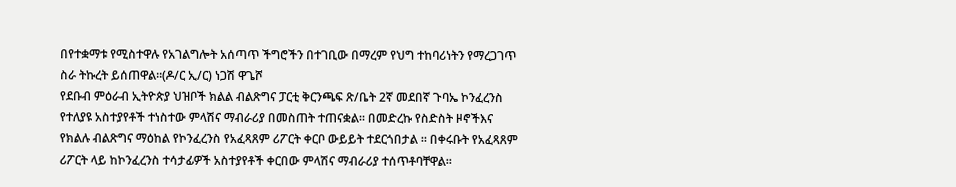በየተቋማቱ የሚስተዋሉ የአገልግሎት አሰጣጥ ችግሮችን በተገቢው በማረም የህግ ተከባሪነትን የማረጋገጥ ስራ ትኩረት ይሰጠዋል።(ዶ/ር ኢ/ር) ነጋሽ ዋጌሾ
የደቡብ ምዕራብ ኢትዮጵያ ህዝቦች ክልል ብልጽግና ፓርቲ ቅርንጫፍ ጽ/ቤት 2ኛ መደበኛ ጉባኤ ኮንፈረንስ የተለያዩ አስተያየቶች ተነስተው ምላሽና ማብራሪያ በመስጠት ተጠናቋል። በመድረኩ የስድስት ዞኖችእና የክልሉ ብልጽግና ማዕከል የኮንፈረንስ የአፈጻጸም ሪፖርት ቀርቦ ውይይት ተደርጎበታል ። በቀሩቡት የአፈጻጸም ሪፖርት ላይ ከኮንፈረንስ ተሳታፊዎች አስተያየቶች ቀርበው ምላሽና ማብራሪያ ተሰጥቶባቸዋል።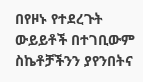በየዞኑ የተደረጉት ውይይቶች በተገቢውም ስኬቶቻችንን ያየንበትና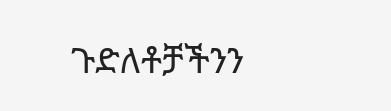ጉድለቶቻችንን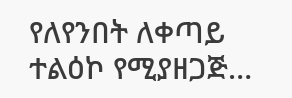የለየንበት ለቀጣይ ተልዕኮ የሚያዘጋጅ…